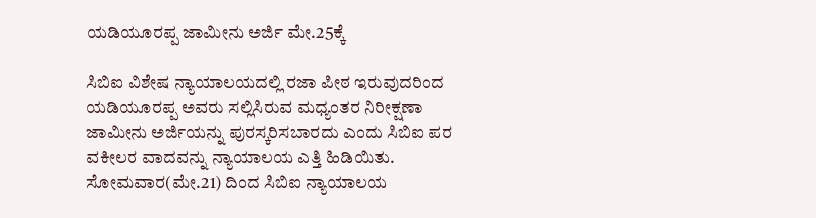ಯಡಿಯೂರಪ್ಪ ಜಾಮೀನು ಅರ್ಜಿ ಮೇ.25ಕ್ಕೆ

ಸಿಬಿಐ ವಿಶೇಷ ನ್ಯಾಯಾಲಯದಲ್ಲಿ ರಜಾ ಪೀಠ ಇರುವುದರಿಂದ ಯಡಿಯೂರಪ್ಪ ಅವರು ಸಲ್ಲಿಸಿರುವ ಮಧ್ಯಂತರ ನಿರೀಕ್ಷಣಾ ಜಾಮೀನು ಅರ್ಜಿಯನ್ನು ಪುರಸ್ಕರಿಸಬಾರದು ಎಂದು ಸಿಬಿಐ ಪರ ವಕೀಲರ ವಾದವನ್ನು ನ್ಯಾಯಾಲಯ ಎತ್ತಿ ಹಿಡಿಯಿತು.
ಸೋಮವಾರ(ಮೇ.21) ದಿಂದ ಸಿಬಿಐ ನ್ಯಾಯಾಲಯ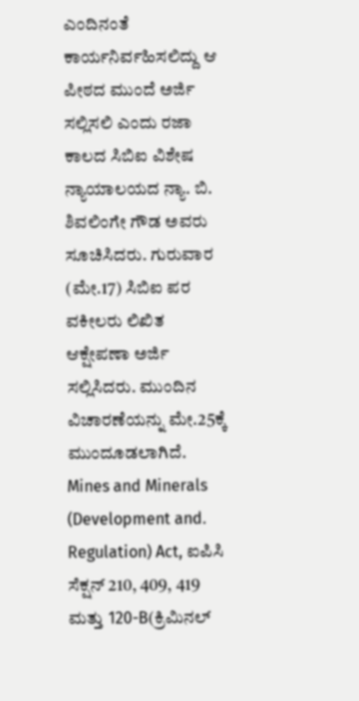ಎಂದಿನಂತೆ ಕಾರ್ಯನಿರ್ವಹಿಸಲಿದ್ದು ಆ ಪೀಠದ ಮುಂದೆ ಅರ್ಜಿ ಸಲ್ಲಿಸಲಿ ಎಂದು ರಜಾ ಕಾಲದ ಸಿಬಿಐ ವಿಶೇಷ ನ್ಯಾಯಾಲಯದ ನ್ಯಾ. ಬಿ. ಶಿವಲಿಂಗೇ ಗೌಡ ಅವರು ಸೂಚಿಸಿದರು. ಗುರುವಾರ (ಮೇ.17) ಸಿಬಿಐ ಪರ ವಕೀಲರು ಲಿಖಿತ ಆಕ್ಷೇಪಣಾ ಅರ್ಜಿ ಸಲ್ಲಿಸಿದರು. ಮುಂದಿನ ವಿಚಾರಣೆಯನ್ನು ಮೇ.25ಕ್ಕೆ ಮುಂದೂಡಲಾಗಿದೆ.
Mines and Minerals (Development and. Regulation) Act, ಐಪಿಸಿ ಸೆಕ್ಷನ್ 210, 409, 419 ಮತ್ತು 120-B(ಕ್ರಿಮಿನಲ್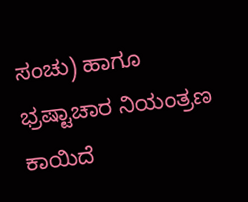ಸಂಚು) ಹಾಗೂ ಭ್ರಷ್ಟಾಚಾರ ನಿಯಂತ್ರಣ ಕಾಯಿದೆ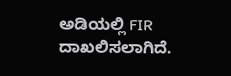ಅಡಿಯಲ್ಲಿ FIR ದಾಖಲಿಸಲಾಗಿದೆ.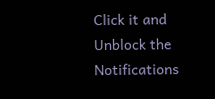Click it and Unblock the Notifications